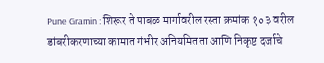Pune Gramin : शिरूर ते पाबळ मार्गावरील रस्ता क्रमांक १०३ वरील डांबरीकरणाच्या कामात गंभीर अनियमितता आणि निकृष्ट दर्जाचे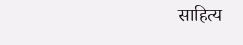साहित्य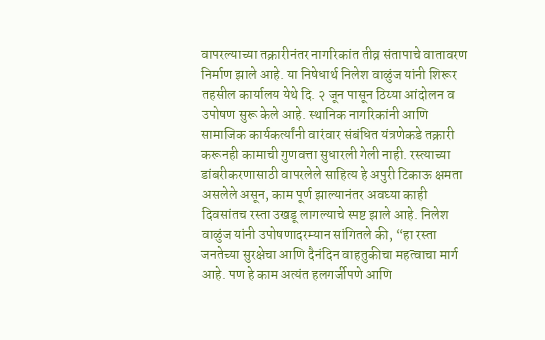वापरल्याच्या तक्रारीनंतर नागरिकांत तीव्र संतापाचे वातावरण निर्माण झाले आहे. या निषेधार्थ निलेश वाळुंज यांनी शिरूर तहसील कार्यालय येथे दि. २ जून पासून ठिय्या आंदोलन व उपोषण सुरू केले आहे. स्थानिक नागरिकांनी आणि सामाजिक कार्यकर्त्यांनी वारंवार संबंधित यंत्रणेकडे तक्रारी करूनही कामाची गुणवत्ता सुधारली गेली नाही. रस्त्याच्या डांबरीकरणासाठी वापरलेले साहित्य हे अपुरी टिकाऊ क्षमता असलेले असून, काम पूर्ण झाल्यानंतर अवघ्या काही दिवसांतच रस्ता उखडू लागल्याचे स्पष्ट झाले आहे. निलेश वाळुंज यांनी उपोषणादरम्यान सांगितले की, “हा रस्ता जनतेच्या सुरक्षेचा आणि दैनंदिन वाहतुकीचा महत्वाचा मार्ग आहे. पण हे काम अत्यंत हलगर्जीपणे आणि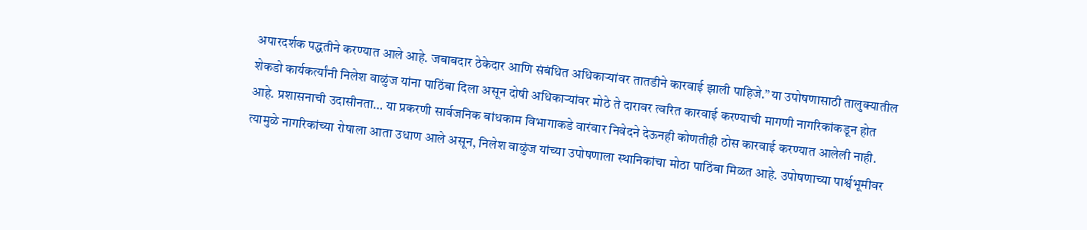अपारदर्शक पद्धतीने करण्यात आले आहे. जबाबदार ठेकेदार आणि संबंधित अधिकाऱ्यांवर तातडीने कारवाई झाली पाहिजे.” या उपोषणासाठी तालुक्यातील शेकडो कार्यकर्त्यांनी निलेश वाळुंज यांना पाठिंबा दिला असून दोषी अधिकाऱ्यांवर मोठे ते दारावर त्वरित कारवाई करण्याची मागणी नागरिकांकडून होत आहे. प्रशासनाची उदासीनता… या प्रकरणी सार्वजनिक बांधकाम विभागाकडे वारंवार निवेदने देऊनही कोणतीही ठोस कारवाई करण्यात आलेली नाही. त्यामुळे नागरिकांच्या रोषाला आता उधाण आले असून, निलेश वाळुंज यांच्या उपोषणाला स्थानिकांचा मोठा पाठिंबा मिळत आहे. उपोषणाच्या पार्श्वभूमीवर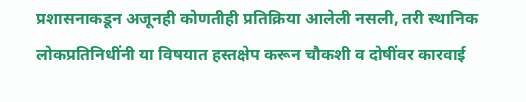प्रशासनाकडून अजूनही कोणतीही प्रतिक्रिया आलेली नसली, तरी स्थानिक लोकप्रतिनिधींनी या विषयात हस्तक्षेप करून चौकशी व दोषींवर कारवाई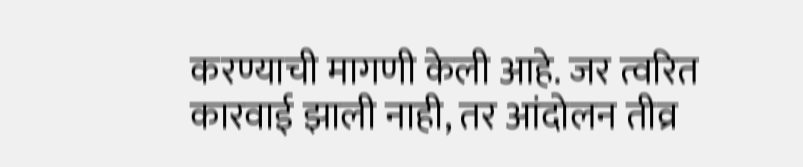करण्याची मागणी केली आहे. जर त्वरित कारवाई झाली नाही, तर आंदोलन तीव्र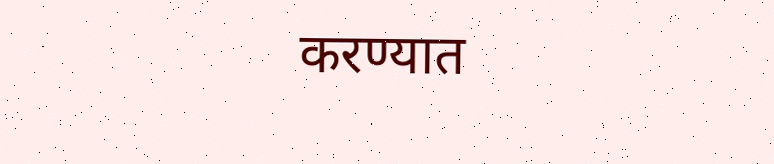करण्यात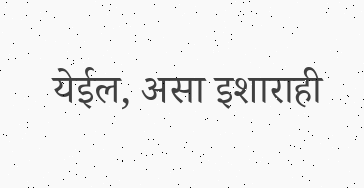येईल, असा इशाराही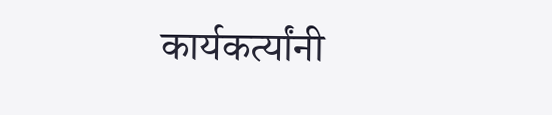कार्यकर्त्यांनी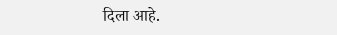दिला आहे.